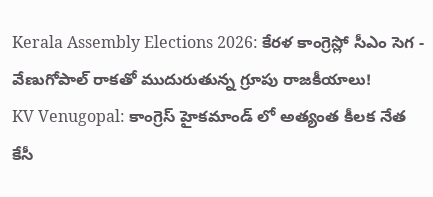Kerala Assembly Elections 2026: కేరళ కాంగ్రెస్లో సీఎం సెగ - వేణుగోపాల్ రాకతో ముదురుతున్న గ్రూపు రాజకీయాలు!
KV Venugopal: కాంగ్రెస్ హైకమాండ్ లో అత్యంత కీలక నేత కేసీ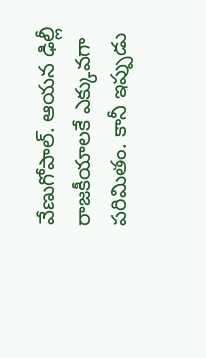వేణుగోపాల్. ఆయన ఢిల్లీ రాజకీయాలకే ఎక్కువగా పరిమితం. కానీ ఇప్పుడు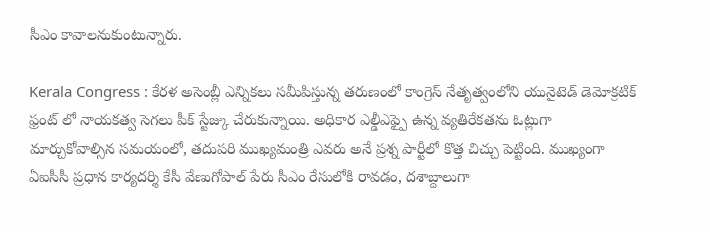సీఎం కావాలనుకుంటున్నారు.

Kerala Congress : కేరళ అసెంబ్లీ ఎన్నికలు సమీపిస్తున్న తరుణంలో కాంగ్రెస్ నేతృత్వంలోని యునైటెడ్ డెమోక్రటిక్ ఫ్రంట్ లో నాయకత్వ సెగలు పీక్ స్టేజ్కు చేరుకున్నాయి. అధికార ఎల్డీఎఫ్పై ఉన్న వ్యతిరేకతను ఓట్లుగా మార్చుకోవాల్సిన సమయంలో, తదుపరి ముఖ్యమంత్రి ఎవరు అనే ప్రశ్న పార్టీలో కొత్త చిచ్చు పెట్టింది. ముఖ్యంగా ఏఐసీసీ ప్రధాన కార్యదర్శి కేసీ వేణుగోపాల్ పేరు సీఎం రేసులోకి రావడం, దశాబ్దాలుగా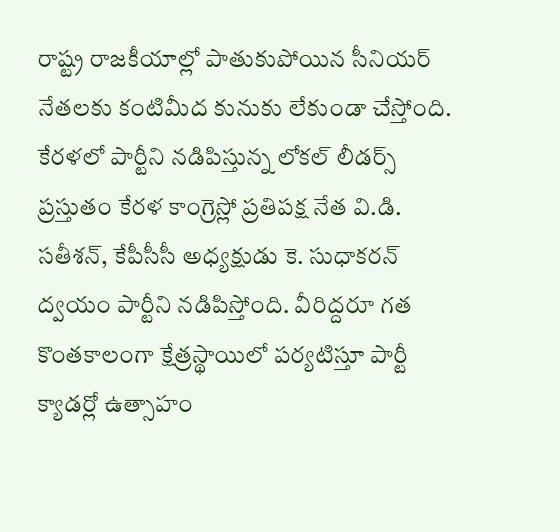రాష్ట్ర రాజకీయాల్లో పాతుకుపోయిన సీనియర్ నేతలకు కంటిమీద కునుకు లేకుండా చేస్తోంది.
కేరళలో పార్టీని నడిపిస్తున్న లోకల్ లీడర్స్
ప్రస్తుతం కేరళ కాంగ్రెస్లో ప్రతిపక్ష నేత వి.డి. సతీశన్, కేపీసీసీ అధ్యక్షుడు కె. సుధాకరన్ ద్వయం పార్టీని నడిపిస్తోంది. వీరిద్దరూ గత కొంతకాలంగా క్షేత్రస్థాయిలో పర్యటిస్తూ పార్టీ క్యాడర్లో ఉత్సాహం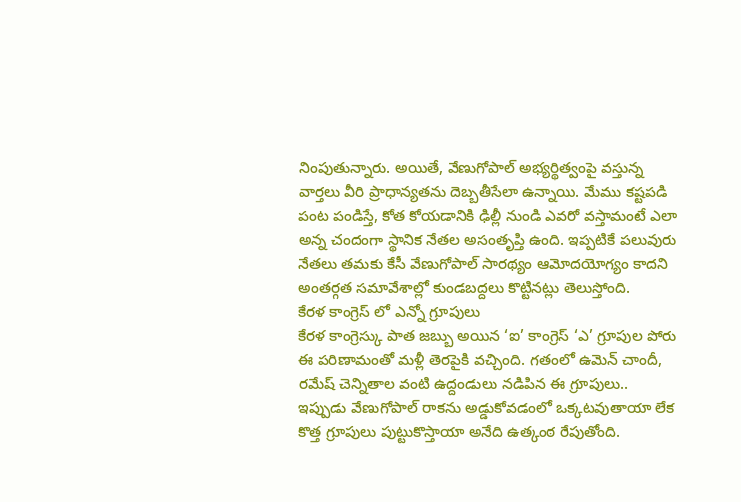నింపుతున్నారు. అయితే, వేణుగోపాల్ అభ్యర్థిత్వంపై వస్తున్న వార్తలు వీరి ప్రాధాన్యతను దెబ్బతీసేలా ఉన్నాయి. మేము కష్టపడి పంట పండిస్తే, కోత కోయడానికి ఢిల్లీ నుండి ఎవరో వస్తామంటే ఎలా అన్న చందంగా స్థానిక నేతల అసంతృప్తి ఉంది. ఇప్పటికే పలువురు నేతలు తమకు కేసీ వేణుగోపాల్ సారథ్యం ఆమోదయోగ్యం కాదని అంతర్గత సమావేశాల్లో కుండబద్దలు కొట్టినట్లు తెలుస్తోంది.
కేరళ కాంగ్రెస్ లో ఎన్నో గ్రూపులు
కేరళ కాంగ్రెస్కు పాత జబ్బు అయిన ‘ఐ’ కాంగ్రెస్ ‘ఎ’ గ్రూపుల పోరు ఈ పరిణామంతో మళ్లీ తెరపైకి వచ్చింది. గతంలో ఉమెన్ చాందీ, రమేష్ చెన్నితాల వంటి ఉద్దండులు నడిపిన ఈ గ్రూపులు.. ఇప్పుడు వేణుగోపాల్ రాకను అడ్డుకోవడంలో ఒక్కటవుతాయా లేక కొత్త గ్రూపులు పుట్టుకొస్తాయా అనేది ఉత్కంఠ రేపుతోంది.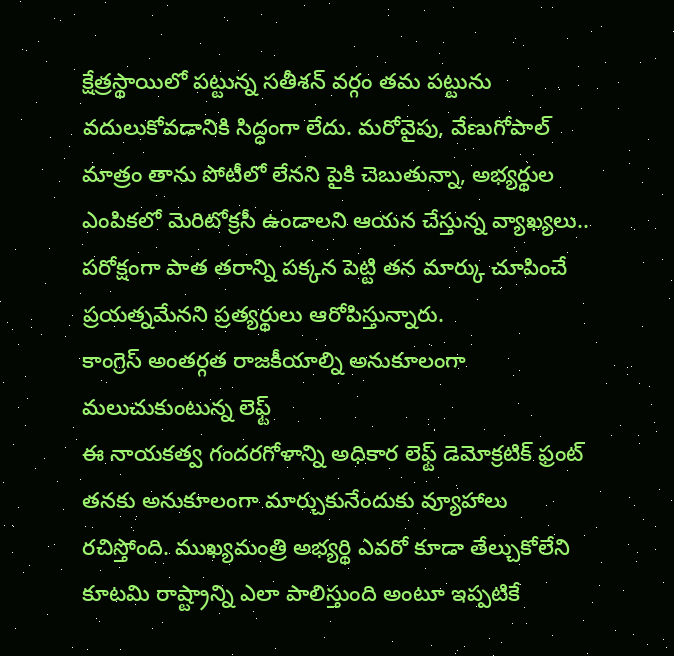క్షేత్రస్థాయిలో పట్టున్న సతీశన్ వర్గం తమ పట్టును వదులుకోవడానికి సిద్ధంగా లేదు. మరోవైపు, వేణుగోపాల్ మాత్రం తాను పోటీలో లేనని పైకి చెబుతున్నా, అభ్యర్థుల ఎంపికలో మెరిటోక్రసీ ఉండాలని ఆయన చేస్తున్న వ్యాఖ్యలు.. పరోక్షంగా పాత తరాన్ని పక్కన పెట్టి తన మార్కు చూపించే ప్రయత్నమేనని ప్రత్యర్థులు ఆరోపిస్తున్నారు.
కాంగ్రెస్ అంతర్గత రాజకీయాల్ని అనుకూలంగా మలుచుకుంటున్న లెఫ్ట్
ఈ నాయకత్వ గందరగోళాన్ని అధికార లెఫ్ట్ డెమోక్రటిక్ ఫ్రంట్ తనకు అనుకూలంగా మార్చుకునేందుకు వ్యూహాలు రచిస్తోంది. ముఖ్యమంత్రి అభ్యర్థి ఎవరో కూడా తేల్చుకోలేని కూటమి రాష్ట్రాన్ని ఎలా పాలిస్తుంది అంటూ ఇప్పటికే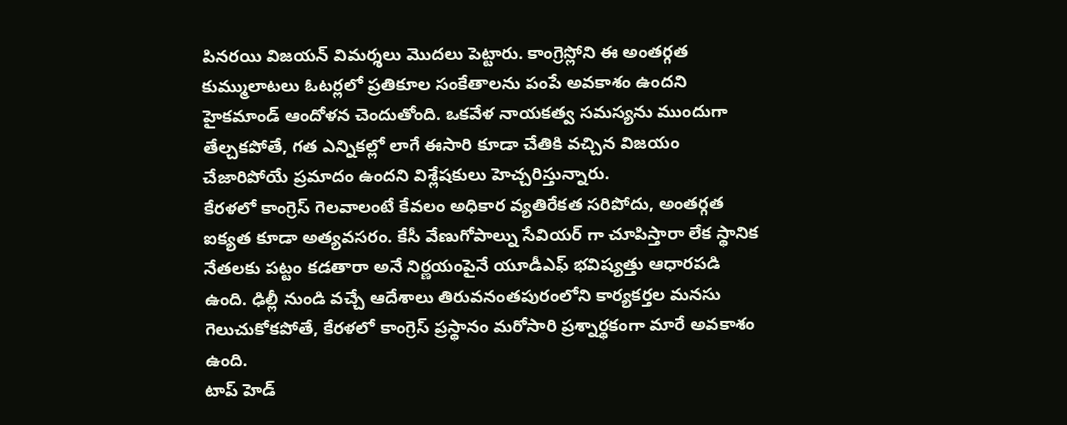పినరయి విజయన్ విమర్శలు మొదలు పెట్టారు. కాంగ్రెస్లోని ఈ అంతర్గత కుమ్ములాటలు ఓటర్లలో ప్రతికూల సంకేతాలను పంపే అవకాశం ఉందని హైకమాండ్ ఆందోళన చెందుతోంది. ఒకవేళ నాయకత్వ సమస్యను ముందుగా తేల్చకపోతే, గత ఎన్నికల్లో లాగే ఈసారి కూడా చేతికి వచ్చిన విజయం చేజారిపోయే ప్రమాదం ఉందని విశ్లేషకులు హెచ్చరిస్తున్నారు.
కేరళలో కాంగ్రెస్ గెలవాలంటే కేవలం అధికార వ్యతిరేకత సరిపోదు, అంతర్గత ఐక్యత కూడా అత్యవసరం. కేసీ వేణుగోపాల్ను సేవియర్ గా చూపిస్తారా లేక స్థానిక నేతలకు పట్టం కడతారా అనే నిర్ణయంపైనే యూడీఎఫ్ భవిష్యత్తు ఆధారపడి ఉంది. ఢిల్లీ నుండి వచ్చే ఆదేశాలు తిరువనంతపురంలోని కార్యకర్తల మనసు గెలుచుకోకపోతే, కేరళలో కాంగ్రెస్ ప్రస్థానం మరోసారి ప్రశ్నార్థకంగా మారే అవకాశం ఉంది.
టాప్ హెడ్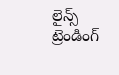లైన్స్
ట్రెండింగ్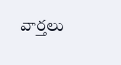వార్తలు